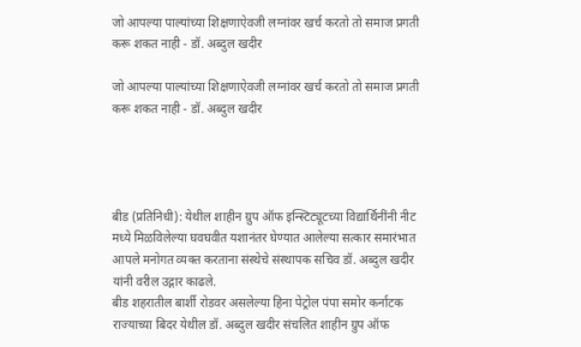जो आपल्या पाल्यांच्या शिक्षणाऐवजी लग्नांवर खर्च करतो तो समाज प्रगती करू शकत नाही - डॉ. अब्दुल खदीर

जो आपल्या पाल्यांच्या शिक्षणाऐवजी लग्नांवर खर्च करतो तो समाज प्रगती करू शकत नाही - डॉ. अब्दुल खदीर




बीड (प्रतिनिधी): येथील शाहीन ग्रुप ऑफ इन्स्टिट्यूटच्या विद्यार्थिनींनी नीट मध्ये मिळविलेल्या घवघवीत यशानंतर घेण्यात आलेल्या सत्कार समारंभात आपले मनोगत व्यक्त करताना संस्थेचे संस्थापक सचिव डॉ. अब्दुल खदीर यांनी वरील उद्गार काढले.
बीड शहरातील बार्शी रोडवर असलेल्या हिना पेट्रोल पंपा समोर कर्नाटक राज्याच्या बिदर येथील डॉ. अब्दुल खदीर संचलित शाहीन ग्रुप ऑफ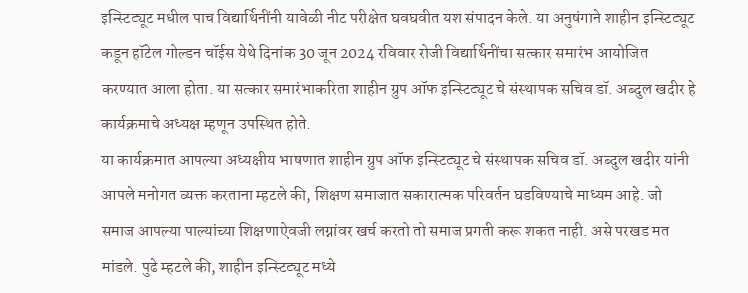इन्स्टिट्यूट मधील पाच विद्यार्थिनींनी यावेळी नीट परीक्षेत घवघवीत यश संपादन केले. या अनुषंगाने शाहीन इन्स्टिट्यूट कडून हॉटेल गोल्डन चॉईस येथे दिनांक 30 जून 2024 रविवार रोजी विद्यार्थिनींचा सत्कार समारंभ आयोजित करण्यात आला होता. या सत्कार समारंभाकरिता शाहीन ग्रुप ऑफ इन्स्टिट्यूट चे संस्थापक सचिव डॉ. अब्दुल खदीर हे कार्यक्रमाचे अध्यक्ष म्हणून उपस्थित होते.
या कार्यक्रमात आपल्या अध्यक्षीय भाषणात शाहीन ग्रुप ऑफ इन्स्टिट्यूट चे संस्थापक सचिव डॉ. अब्दुल खदीर यांनी आपले मनोगत व्यक्त करताना म्हटले की, शिक्षण समाजात सकारात्मक परिवर्तन घडविण्याचे माध्यम आहे. जो समाज आपल्या पाल्यांच्या शिक्षणाऐवजी लग्नांवर खर्च करतो तो समाज प्रगती करू शकत नाही. असे परखड मत मांडले. पुढे म्हटले की, शाहीन इन्स्टिट्यूट मध्ये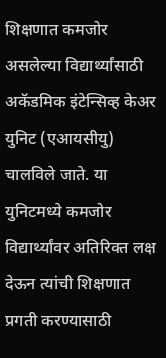शिक्षणात कमजोर असलेल्या विद्यार्थ्यांसाठी अकॅडमिक इंटेन्सिव्ह केअर युनिट (एआयसीयु) चालविले जाते. या युनिटमध्ये कमजोर विद्यार्थ्यांवर अतिरिक्त लक्ष देऊन त्यांची शिक्षणात प्रगती करण्यासाठी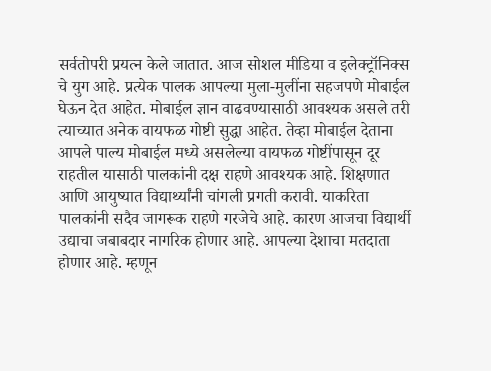सर्वतोपरी प्रयत्न केले जातात. आज सोशल मीडिया व इलेक्ट्रॉनिक्स चे युग आहे. प्रत्येक पालक आपल्या मुला-मुलींना सहजपणे मोबाईल घेऊन देत आहेत. मोबाईल ज्ञान वाढवण्यासाठी आवश्यक असले तरी त्याच्यात अनेक वायफळ गोष्टी सुद्धा आहेत. तेव्हा मोबाईल देताना आपले पाल्य मोबाईल मध्ये असलेल्या वायफळ गोष्टींपासून दूर राहतील यासाठी पालकांनी दक्ष राहणे आवश्यक आहे. शिक्षणात आणि आयुष्यात विद्यार्थ्यांनी चांगली प्रगती करावी. याकरिता पालकांनी सदैव जागरूक राहणे गरजेचे आहे. कारण आजचा विद्यार्थी उद्याचा जबाबदार नागरिक होणार आहे. आपल्या देशाचा मतदाता होणार आहे. म्हणून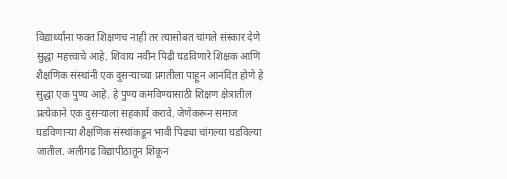विद्यार्थ्यांना फक्त शिक्षणच नाही तर त्यासोबत चांगले संस्कार देणे सुद्धा महत्त्वाचे आहे. शिवाय नवीन पिढी घडविणारे शिक्षक आणि शैक्षणिक संस्थांनी एक दुसऱ्याच्या प्रगतीला पाहून आनंदित होणे हे सुद्धा एक पुण्य आहे. हे पुण्य कमविण्यासाठी शिक्षण क्षेत्रातील प्रत्येकाने एक दुसर्‍याला सहकार्य करावे. जेणेकरून समाज घडविणाऱ्या शैक्षणिक संस्थांकडून भावी पिढ्या चांगल्या घडविल्या जातील. अलीगढ विद्यापीठातून शिकून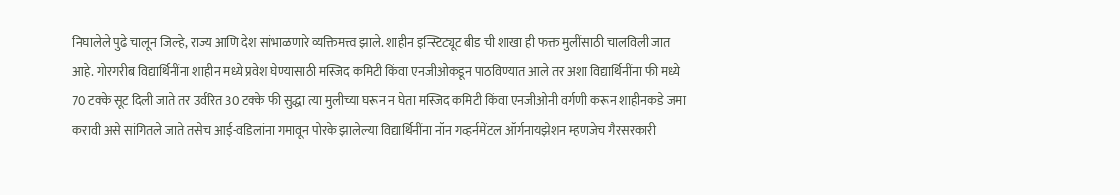निघालेले पुढे चालून जिल्हे, राज्य आणि देश सांभाळणारे व्यक्तिमत्त्व झाले. शाहीन इन्स्टिट्यूट बीड ची शाखा ही फक्त मुलींसाठी चालविली जात आहे. गोरगरीब विद्यार्थिनींना शाहीन मध्ये प्रवेश घेण्यासाठी मस्जिद कमिटी किंवा एनजीओकडून पाठविण्यात आले तर अशा विद्यार्थिनींना फी मध्ये 70 टक्के सूट दिली जाते तर उर्वरित 30 टक्के फी सुद्धा त्या मुलीच्या घरून न घेता मस्जिद कमिटी किंवा एनजीओनी वर्गणी करून शाहीनकडे जमा करावी असे सांगितले जाते तसेच आई-वडिलांना गमावून पोरके झालेल्या विद्यार्थिनींना नॉन गव्हर्नमेंटल ऑर्गनायझेशन म्हणजेच गैरसरकारी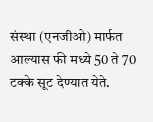संस्था (एनजीओ) मार्फत आल्यास फी मध्ये 50 ते 70 टक्के सूट देण्यात येते.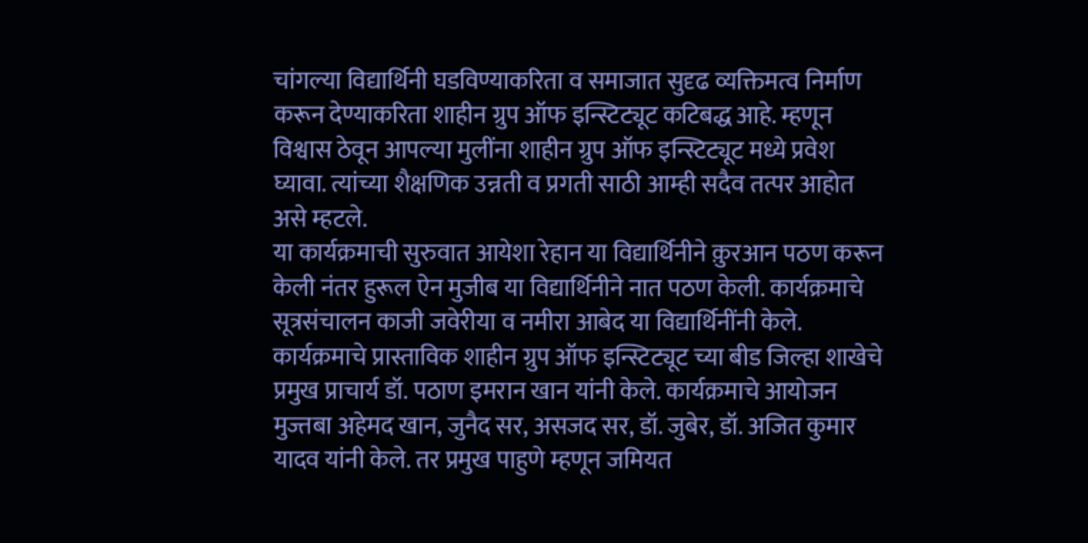चांगल्या विद्यार्थिनी घडविण्याकरिता व समाजात सुदृढ व्यक्तिमत्व निर्माण करून देण्याकरिता शाहीन ग्रुप ऑफ इन्स्टिट्यूट कटिबद्ध आहे. म्हणून विश्वास ठेवून आपल्या मुलींना शाहीन ग्रुप ऑफ इन्स्टिट्यूट मध्ये प्रवेश घ्यावा. त्यांच्या शैक्षणिक उन्नती व प्रगती साठी आम्ही सदैव तत्पर आहोत असे म्हटले.
या कार्यक्रमाची सुरुवात आयेशा रेहान या विद्यार्थिनीने क़ुरआन पठण करून केली नंतर हुरूल ऐन मुजीब या विद्यार्थिनीने नात पठण केली. कार्यक्रमाचे सूत्रसंचालन काजी जवेरीया व नमीरा आबेद या विद्यार्थिनींनी केले. कार्यक्रमाचे प्रास्ताविक शाहीन ग्रुप ऑफ इन्स्टिट्यूट च्या बीड जिल्हा शाखेचे प्रमुख प्राचार्य डॉ. पठाण इमरान खान यांनी केले. कार्यक्रमाचे आयोजन मुज्तबा अहेमद खान, जुनैद सर, असजद सर, डॉ. जुबेर, डॉ. अजित कुमार यादव यांनी केले. तर प्रमुख पाहुणे म्हणून जमियत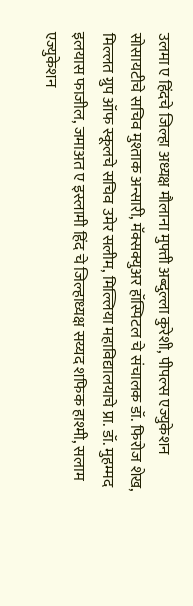उलमा ए हिंदचे जिल्हा अध्यक्ष मौलाना मुफ्ती अब्दुल्ला कुरेशी, पीपल्स एज्युकेशन सोसायटीचे सचिव मुश्ताक अन्सारी, मॅक्सक्युअर हॉस्पिटल चे संचालक डॉ. फिरोज शेख, मिल्लत ग्रुप ऑफ स्कूलचे सचिव उमेर सलीम, मिल्लिया महाविद्यालयाचे प्रा. डॉ. मुहम्मद इलयास फाजील, जमाअत ए इस्लामी हिंद चे जिल्हाध्यक्ष सय्यद शफिक हाश्मी, सलाम एज्युकेशन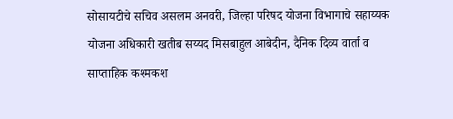सोसायटीचे सचिव असलम अनवरी, जिल्हा परिषद योजना विभागाचे सहाय्यक योजना अधिकारी खतीब सय्यद मिसबाहुल आबेदीन, दैनिक दिव्य वार्ता व साप्ताहिक कश्मकश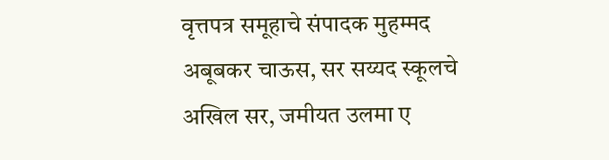वृत्तपत्र समूहाचे संपादक मुहम्मद अबूबकर चाऊस, सर सय्यद स्कूलचे अखिल सर, जमीयत उलमा ए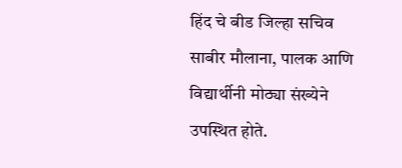हिंद चे बीड जिल्हा सचिव साबीर मौलाना, पालक आणि विद्यार्थीनी मोठ्या संख्येने उपस्थित होते.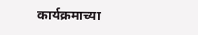कार्यक्रमाच्या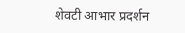शेवटी आभार प्रदर्शन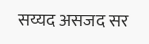सय्यद असजद सर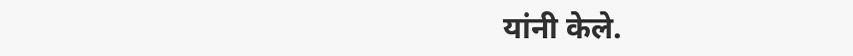यांनी केले.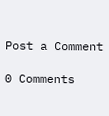Post a Comment

0 Comments